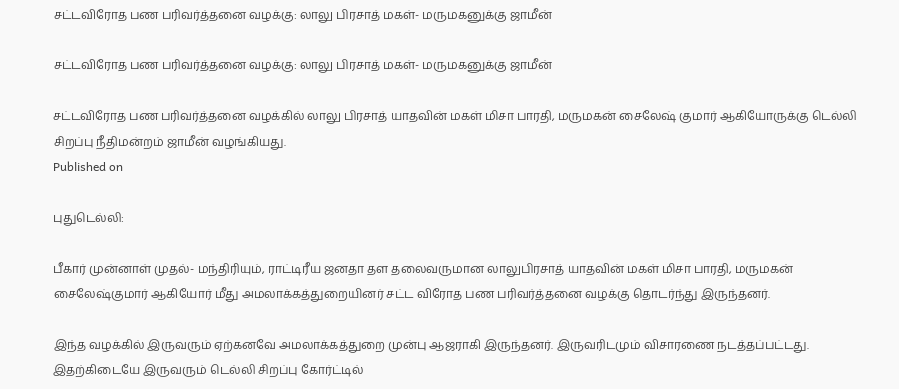சட்டவிரோத பண பரிவர்த்தனை வழக்கு: லாலு பிரசாத் மகள்- மருமகனுக்கு ஜாமீன்

சட்டவிரோத பண பரிவர்த்தனை வழக்கு: லாலு பிரசாத் மகள்- மருமகனுக்கு ஜாமீன்

சட்டவிரோத பண பரிவர்த்தனை வழக்கில் லாலு பிரசாத் யாதவின் மகள் மிசா பாரதி, மருமகன் சைலேஷ் குமார் ஆகியோருக்கு டெல்லி சிறப்பு நீதிமன்றம் ஜாமீன் வழங்கியது.
Published on

புதுடெல்லி:

பீகார் முன்னாள் முதல்- மந்திரியும், ராட்டிரீய ஜனதா தள தலைவருமான லாலுபிரசாத் யாதவின் மகள் மிசா பாரதி, மருமகன் சைலேஷ்குமார் ஆகியோர் மீது அமலாக்கத்துறையினர் சட்ட விரோத பண பரிவர்த்தனை வழக்கு தொடர்ந்து இருந்தனர்.

இந்த வழக்கில் இருவரும் ஏற்கனவே அமலாக்கத்துறை முன்பு ஆஜராகி இருந்தனர். இருவரிடமும் விசாரணை நடத்தப்பட்டது. இதற்கிடையே இருவரும் டெல்லி சிறப்பு கோர்ட்டில்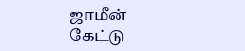ஜாமீன் கேட்டு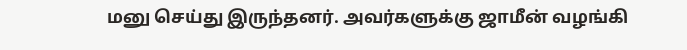மனு செய்து இருந்தனர். அவர்களுக்கு ஜாமீன் வழங்கி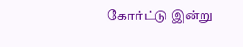கோர்ட்டு இன்று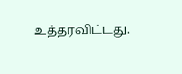உத்தரவிட்டது.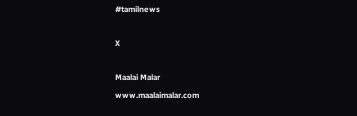#tamilnews

X

Maalai Malar
www.maalaimalar.com